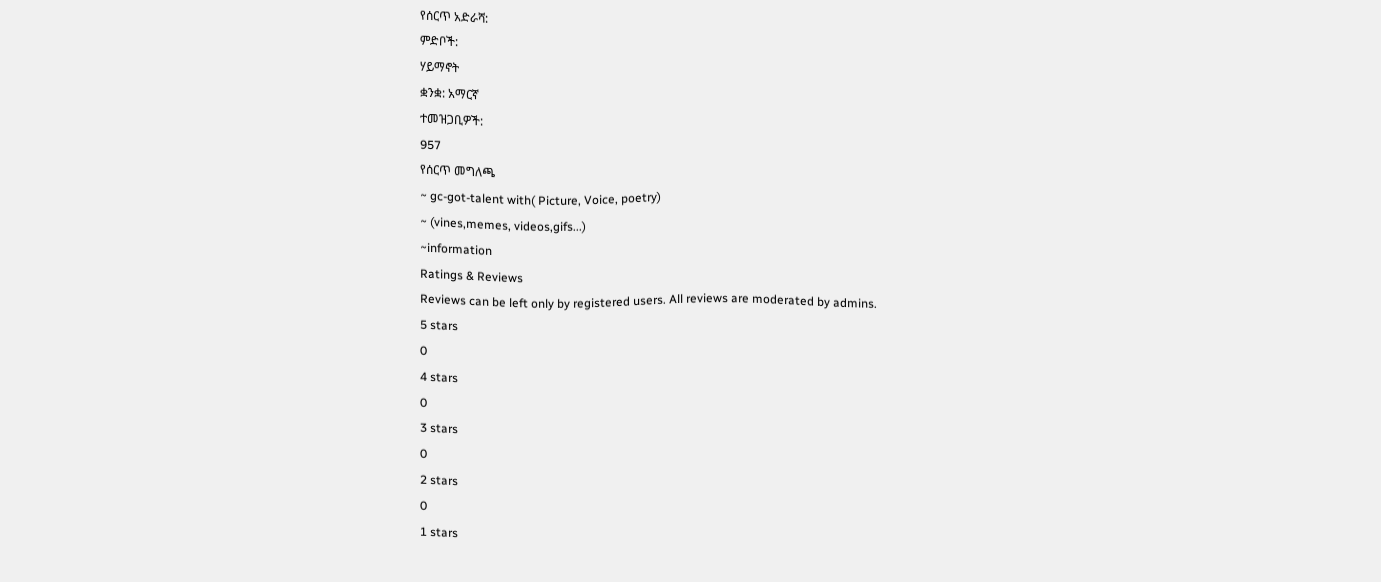የሰርጥ አድራሻ:
ምድቦች:
ሃይማኖት
ቋንቋ: አማርኛ
ተመዝጋቢዎች:
957
የሰርጥ መግለጫ
~ gc-got-talent with( Picture, Voice, poetry)
~ (vines,memes, videos,gifs...)
~information
Ratings & Reviews
Reviews can be left only by registered users. All reviews are moderated by admins.
5 stars
0
4 stars
0
3 stars
0
2 stars
0
1 stars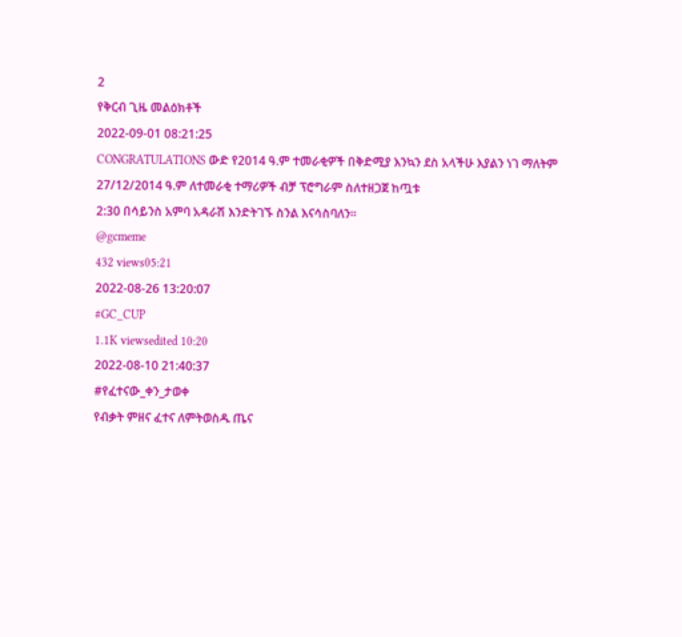2
የቅርብ ጊዜ መልዕክቶች
2022-09-01 08:21:25
CONGRATULATIONS ውድ የ2014 ዓ.ም ተመራቂዎች በቅድሚያ እንኳን ደስ አላችሁ እያልን ነገ ማለትም 27/12/2014 ዓ.ም ለተመራቂ ተማሪዎች ብቻ ፕሮግራም ስለተዘጋጀ ከጧቱ
2:30 በሳይንስ አምባ አዳራሽ እንድትገኙ ስንል እናሳስባለን፡፡
@gcmeme
432 views05:21
2022-08-26 13:20:07
#GC_CUP
1.1K viewsedited 10:20
2022-08-10 21:40:37
#የፈተናው_ቀን_ታወቀ
የብቃት ምዘና ፈተና ለምትወስዱ ጤና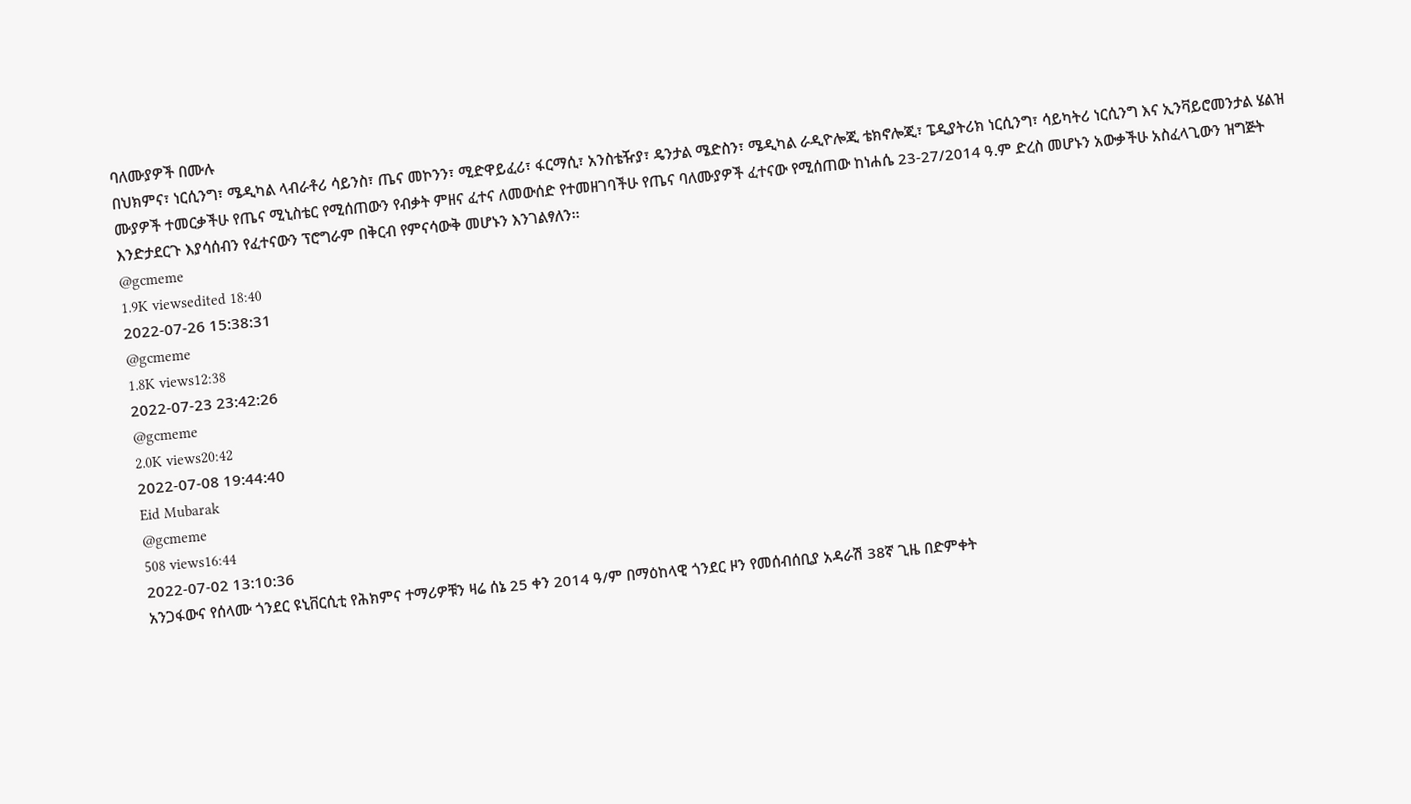ባለሙያዎች በሙሉ
በህክምና፣ ነርሲንግ፣ ሜዲካል ላብራቶሪ ሳይንስ፣ ጤና መኮንን፣ ሚድዋይፈሪ፣ ፋርማሲ፣ አንስቴዥያ፣ ዴንታል ሜድስን፣ ሜዲካል ራዲዮሎጂ ቴክኖሎጂ፣ ፔዲያትሪክ ነርሲንግ፣ ሳይካትሪ ነርሲንግ እና ኢንቫይሮመንታል ሄልዝ ሙያዎች ተመርቃችሁ የጤና ሚኒስቴር የሚሰጠውን የብቃት ምዘና ፈተና ለመውሰድ የተመዘገባችሁ የጤና ባለሙያዎች ፈተናው የሚሰጠው ከነሐሴ 23-27/2014 ዓ.ም ድረስ መሆኑን አውቃችሁ አስፈላጊውን ዝግጅት እንድታደርጉ እያሳሰብን የፈተናውን ፕሮግራም በቅርብ የምናሳውቅ መሆኑን እንገልፃለን፡፡
@gcmeme
1.9K viewsedited 18:40
2022-07-26 15:38:31
@gcmeme
1.8K views12:38
2022-07-23 23:42:26
@gcmeme
2.0K views20:42
2022-07-08 19:44:40
Eid Mubarak
@gcmeme
508 views16:44
2022-07-02 13:10:36
አንጋፋውና የሰላሙ ጎንደር ዩኒቨርሲቲ የሕክምና ተማሪዎቹን ዛሬ ሰኔ 25 ቀን 2014 ዓ/ም በማዕከላዊ ጎንደር ዞን የመሰብሰቢያ አዳራሽ 38ኛ ጊዜ በድምቀት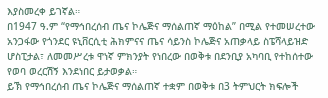እያስመረቀ ይገኛል።
በ1947 ዓ.ም “የማኅበረሰብ ጤና ኮሌጅና ማሰልጠኛ ማዕከል” በሚል የተመሠረተው አንጋፋው የጎንደር ዩኒቨርሲቲ ሕክምናና ጤና ሳይንስ ኮሌጅና አጠቃላይ ስፔሻላይዝድ ሆስፒታል፣ ለመመሥረቱ ዋነኛ ምክንያት የነበረው በወቅቱ በደንቢያ አካባቢ የተከሰተው የወባ ወረርሽኝ እንደነበር ይታወቃል።
ይኽ የማኅበረሰብ ጤና ኮሌጅና ማሰልጠኛ ተቋም በወቅቱ በ3 ትምህርት ክፍሎች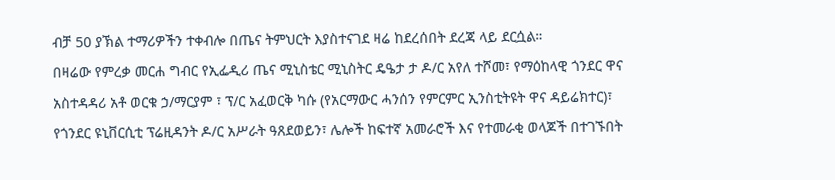ብቻ 50 ያኽል ተማሪዎችን ተቀብሎ በጤና ትምህርት እያስተናገደ ዛሬ ከደረሰበት ደረጃ ላይ ደርሷል።
በዛሬው የምረቃ መርሐ ግብር የኢፌዲሪ ጤና ሚኒስቴር ሚኒስትር ዴዔታ ታ ዶ/ር አየለ ተሾመ፣ የማዕከላዊ ጎንደር ዋና አስተዳዳሪ አቶ ወርቁ ኃ/ማርያም ፣ ፕ/ር አፈወርቅ ካሱ (የአርማውር ሓንሰን የምርምር ኢንስቲትዩት ዋና ዳይሬክተር)፣ የጎንደር ዩኒቨርሲቲ ፕሬዚዳንት ዶ/ር አሥራት ዓጸደወይን፣ ሌሎች ከፍተኛ አመራሮች እና የተመራቂ ወላጆች በተገኙበት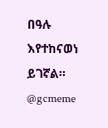በዓሉ እየተከናወነ ይገኛል።
@gcmeme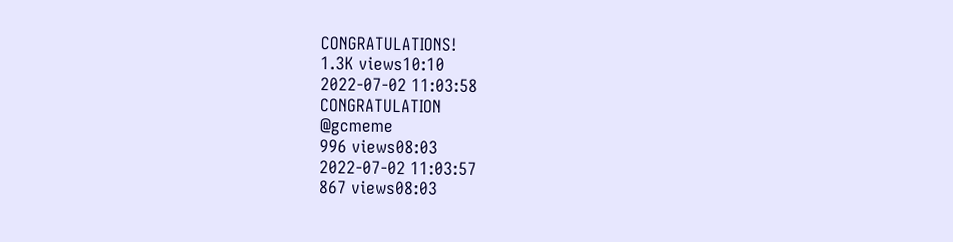CONGRATULATIONS!
1.3K views10:10
2022-07-02 11:03:58
CONGRATULATION
@gcmeme
996 views08:03
2022-07-02 11:03:57
867 views08:03